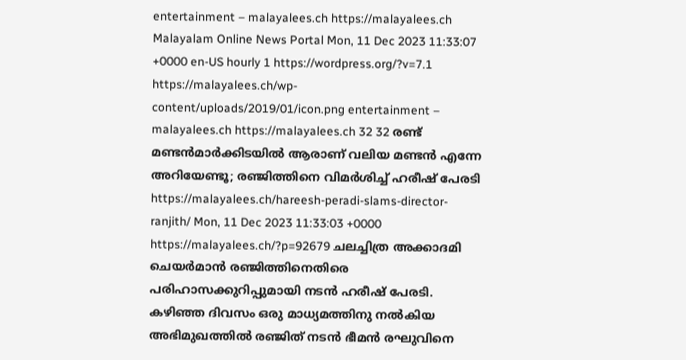entertainment – malayalees.ch https://malayalees.ch Malayalam Online News Portal Mon, 11 Dec 2023 11:33:07 +0000 en-US hourly 1 https://wordpress.org/?v=7.1 https://malayalees.ch/wp-content/uploads/2019/01/icon.png entertainment – malayalees.ch https://malayalees.ch 32 32 രണ്ട് മണ്ടൻമാർക്കിടയിൽ ആരാണ് വലിയ മണ്ടൻ എന്നേ അറിയേണ്ടൂ; രഞ്ജിത്തിനെ വിമര്‍ശിച്ച് ഹരീഷ് പേരടി https://malayalees.ch/hareesh-peradi-slams-director-ranjith/ Mon, 11 Dec 2023 11:33:03 +0000 https://malayalees.ch/?p=92679 ചലച്ചിത്ര അക്കാദമി ചെയർമാൻ രഞ്ജിത്തിനെതിരെ പരിഹാസക്കുറിപ്പുമായി നടന്‍ ഹരീഷ് പേരടി. കഴിഞ്ഞ ദിവസം ഒരു മാധ്യമത്തിനു നല്‍കിയ അഭിമുഖത്തില്‍ രഞ്ജിത് നടന്‍ ഭീമന്‍ രഘുവിനെ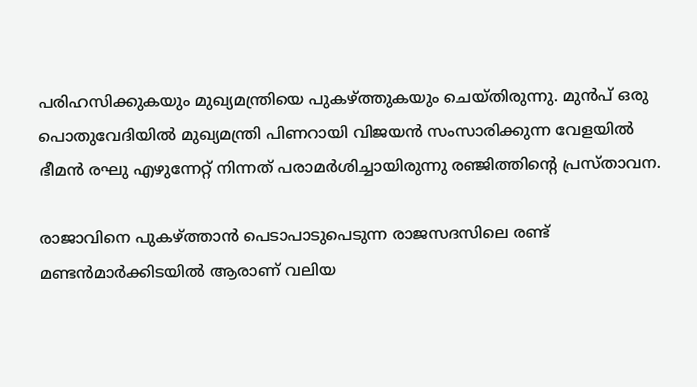പരിഹസിക്കുകയും മുഖ്യമന്ത്രിയെ പുകഴ്ത്തുകയും ചെയ്തിരുന്നു. മുന്‍പ് ഒരു പൊതുവേദിയില്‍ മുഖ്യമന്ത്രി പിണറായി വിജയന്‍ സംസാരിക്കുന്ന വേളയില്‍ ഭീമന്‍ രഘു എഴുന്നേറ്റ് നിന്നത് പരാമര്‍ശിച്ചായിരുന്നു രഞ്ജിത്തിന്‍റെ പ്രസ്താവന.

രാജാവിനെ പുകഴ്ത്താൻ പെടാപാടുപെടുന്ന രാജസദസിലെ രണ്ട് മണ്ടൻമാർക്കിടയിൽ ആരാണ് വലിയ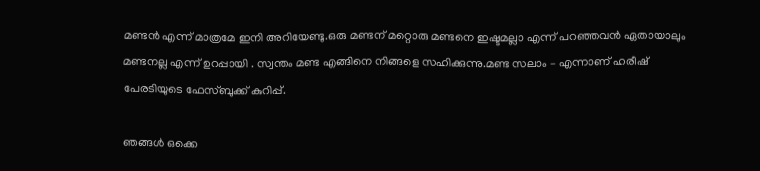മണ്ടൻ എന്ന് മാത്രമേ ഇനി അറിയേണ്ടു.ഒരു മണ്ടന് മറ്റൊരു മണ്ടനെ ഇഷ്ടമല്ലാ എന്ന് പറഞ്ഞവൻ ഏതായാലും മണ്ടനല്ല എന്ന് ഉറപ്പായി . സ്വന്തം മണ്ട എങ്ങിനെ നിങ്ങളെ സഹിക്കുന്നു.മണ്ട സലാം – എന്നാണ് ഹരീഷ് പേരടിയുടെ ഫേസ്ബുക്ക് കുറിപ്പ്.

ഞങ്ങള്‍ ഒക്കെ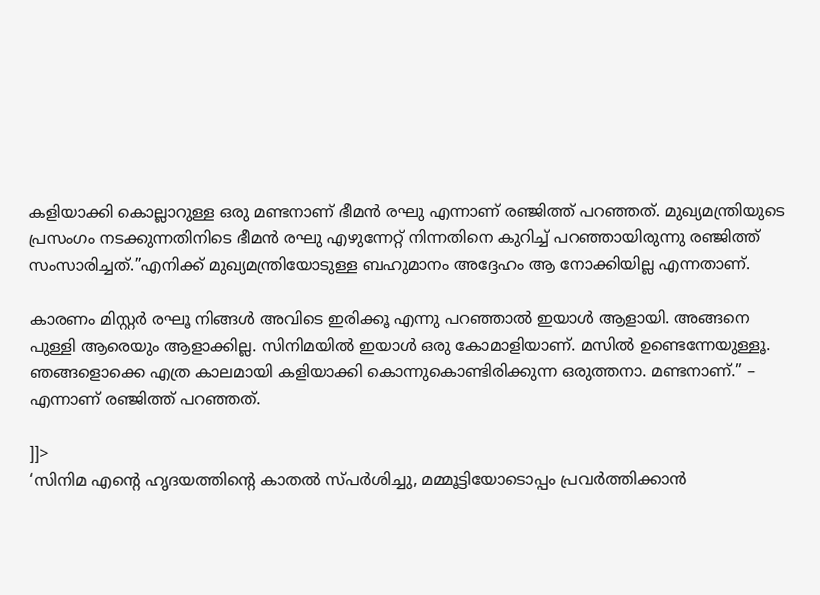കളിയാക്കി കൊല്ലാറുള്ള ഒരു മണ്ടനാണ് ഭീമന്‍ രഘു എന്നാണ് രഞ്ജിത്ത് പറഞ്ഞത്. മുഖ്യമന്ത്രിയുടെ പ്രസംഗം നടക്കുന്നതിനിടെ ഭീമന്‍ രഘു എഴുന്നേറ്റ് നിന്നതിനെ കുറിച്ച് പറഞ്ഞായിരുന്നു രഞ്ജിത്ത് സംസാരിച്ചത്.”എനിക്ക് മുഖ്യമന്ത്രിയോടുള്ള ബഹുമാനം അദ്ദേഹം ആ നോക്കിയില്ല എന്നതാണ്.

കാരണം മിസ്റ്റര്‍ രഘൂ നിങ്ങള്‍ അവിടെ ഇരിക്കൂ എന്നു പറഞ്ഞാല്‍ ഇയാള്‍ ആളായി. അങ്ങനെ പുള്ളി ആരെയും ആളാക്കില്ല. സിനിമയില്‍ ഇയാള്‍ ഒരു കോമാളിയാണ്. മസില്‍ ഉണ്ടെന്നേയുള്ളൂ. ഞങ്ങളൊക്കെ എത്ര കാലമായി കളിയാക്കി കൊന്നുകൊണ്ടിരിക്കുന്ന ഒരുത്തനാ. മണ്ടനാണ്.” – എന്നാണ് രഞ്ജിത്ത് പറഞ്ഞത്.

]]>
‘സിനിമ എന്റെ ഹൃദയത്തിന്റെ കാതൽ സ്പർശിച്ചു, മമ്മൂട്ടിയോടൊപ്പം പ്രവർത്തിക്കാൻ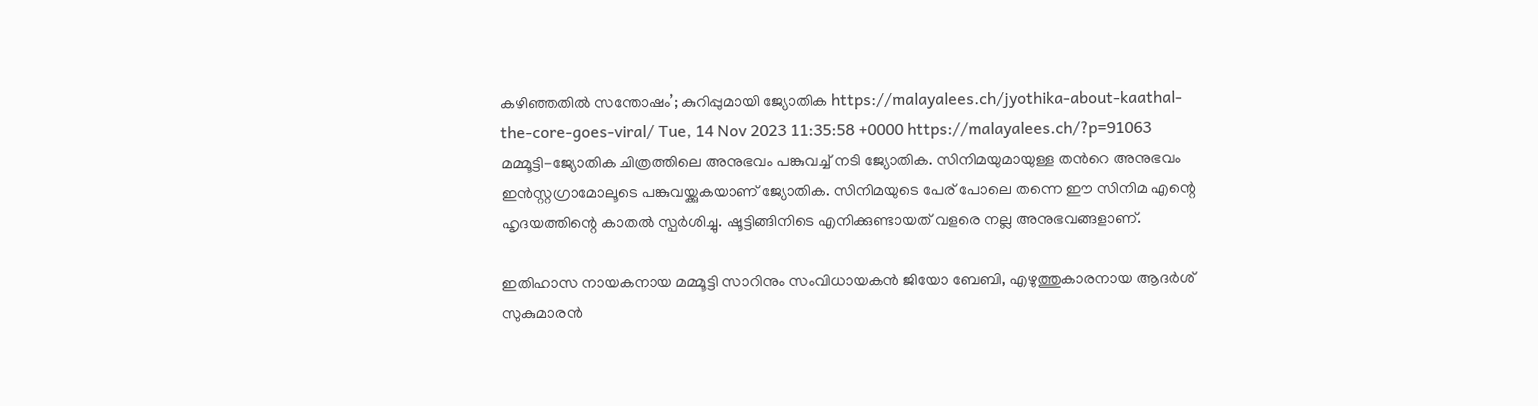കഴിഞ്ഞതിൽ സന്തോഷം’; കുറിപ്പുമായി ജ്യോതിക https://malayalees.ch/jyothika-about-kaathal-the-core-goes-viral/ Tue, 14 Nov 2023 11:35:58 +0000 https://malayalees.ch/?p=91063 മമ്മൂട്ടി-ജ്യോതിക ചിത്രത്തിലെ അനുഭവം പങ്കുവച്ച് നടി ജ്യോതിക. സിനിമയുമായുള്ള തന്‍റെ അനുഭവം ഇൻസ്റ്റഗ്രാമോലൂടെ പങ്കുവയ്ക്കുകയാണ് ജ്യോതിക. സിനിമയുടെ പേര് പോലെ തന്നെ ഈ സിനിമ എന്റെ ഹൃദയത്തിന്റെ കാതൽ സ്പർശിച്ചു. ഷൂട്ടിങ്ങിനിടെ എനിക്കുണ്ടായത് വളരെ നല്ല അനുഭവങ്ങളാണ്.

ഇതിഹാസ നായകനായ മമ്മൂട്ടി സാറിനും സംവിധായകന്‍ ജിയോ ബേബി, എഴുത്തുകാരനായ ആദര്‍ശ് സുകുമാരന്‍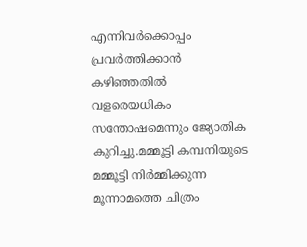എന്നിവര്‍ക്കൊപ്പം പ്രവര്‍ത്തിക്കാന്‍ കഴിഞ്ഞതില്‍ വളരെയധികം സന്തോഷമെന്നും ജ്യോതിക കുറിച്ചു.മമ്മൂട്ടി കമ്പനിയുടെ മമ്മൂട്ടി നിര്‍മ്മിക്കുന്ന മൂന്നാമത്തെ ചിത്രം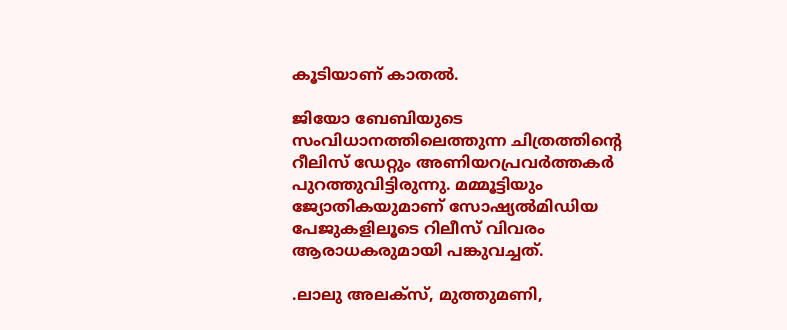കൂടിയാണ് കാതല്‍.

ജിയോ ബേബിയുടെ സംവിധാനത്തിലെത്തുന്ന ചിത്രത്തിന്‍റെ റീലിസ് ഡേറ്റും അണിയറപ്രവര്‍ത്തകര്‍ പുറത്തുവിട്ടിരുന്നു. മമ്മൂട്ടിയും ജ്യോതികയുമാണ് സോഷ്യല്‍മിഡിയ പേജുകളിലൂടെ റിലീസ് വിവരം ആരാധകരുമായി പങ്കുവച്ചത്.

.ലാലു അലക്സ്, മുത്തുമണി,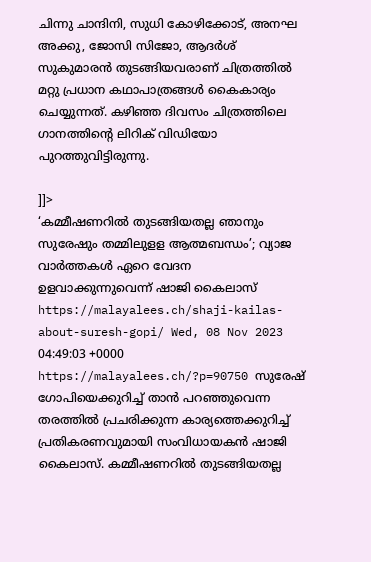ചിന്നു ചാന്ദിനി, സുധി കോഴിക്കോട്, അനഘ അക്കു, ജോസി സിജോ, ആദർശ് സുകുമാരൻ തുടങ്ങിയവരാണ് ചിത്രത്തില്‍ മറ്റു പ്രധാന കഥാപാത്രങ്ങള്‍ കൈകാര്യം ചെയ്യുന്നത്. കഴിഞ്ഞ ദിവസം ചിത്രത്തിലെ ഗാനത്തിന്റെ ലിറിക് വിഡിയോ പുറത്തുവിട്ടിരുന്നു.

]]>
‘കമ്മീഷണറിൽ തുടങ്ങിയതല്ല ഞാനും സുരേഷും തമ്മിലുളള ആത്മബന്ധം’; വ്യാജ വാർത്തകൾ ഏറെ വേദന ഉളവാക്കുന്നുവെന്ന് ഷാജി കൈലാസ് https://malayalees.ch/shaji-kailas-about-suresh-gopi/ Wed, 08 Nov 2023 04:49:03 +0000 https://malayalees.ch/?p=90750 സുരേഷ് ഗോപിയെക്കുറിച്ച് താന്‍ പറഞ്ഞുവെന്ന തരത്തില്‍ പ്രചരിക്കുന്ന കാര്യത്തെക്കുറിച്ച് പ്രതികരണവുമായി സംവിധായകന്‍ ഷാജി കൈലാസ്. കമ്മീഷണറിൽ തുടങ്ങിയതല്ല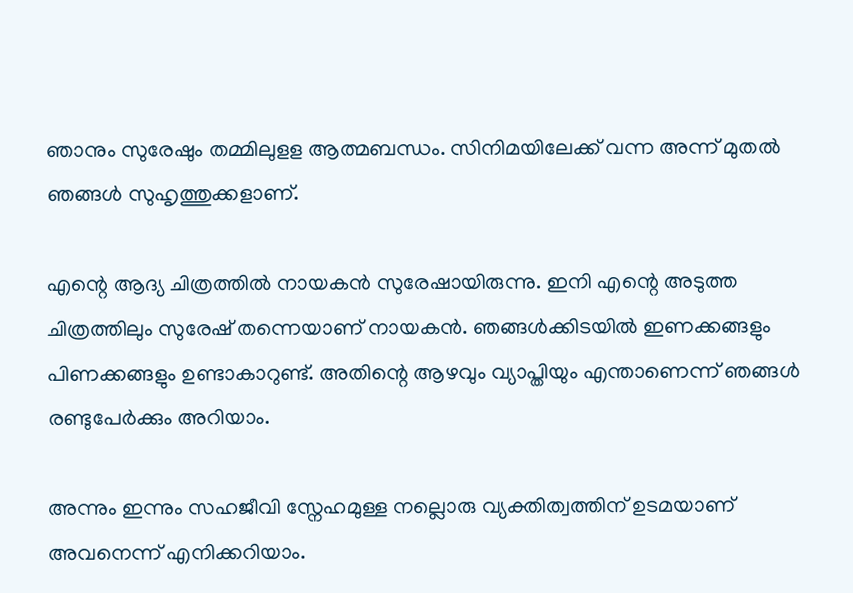ഞാനും സുരേഷും തമ്മിലുളള ആത്മബന്ധം. സിനിമയിലേക്ക് വന്ന അന്ന് മുതൽ ഞങ്ങൾ സുഹൃത്തുക്കളാണ്.

എന്റെ ആദ്യ ചിത്രത്തിൽ നായകൻ സുരേഷായിരുന്നു. ഇനി എന്റെ അടുത്ത ചിത്രത്തിലും സുരേഷ് തന്നെയാണ് നായകൻ. ഞങ്ങൾക്കിടയിൽ ഇണക്കങ്ങളും പിണക്കങ്ങളും ഉണ്ടാകാറുണ്ട്. അതിന്റെ ആഴവും വ്യാപ്തിയും എന്താണെന്ന് ഞങ്ങൾ രണ്ടുപേർക്കും അറിയാം.

അന്നും ഇന്നും സഹജീവി സ്നേഹമുള്ള നല്ലൊരു വ്യക്തിത്വത്തിന് ഉടമയാണ് അവനെന്ന് എനിക്കറിയാം.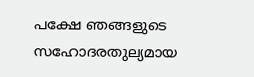പക്ഷേ ഞങ്ങളുടെ സഹോദരതുല്യമായ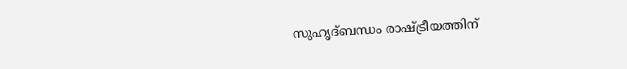സുഹൃദ്ബന്ധം രാഷ്ട്രീയത്തിന്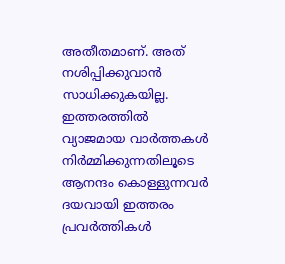അതീതമാണ്. അത് നശിപ്പിക്കുവാൻ സാധിക്കുകയില്ല. ഇത്തരത്തിൽ വ്യാജമായ വാർത്തകൾ നിർമ്മിക്കുന്നതിലൂടെ ആനന്ദം കൊള്ളുന്നവർ ദയവായി ഇത്തരം പ്രവർത്തികൾ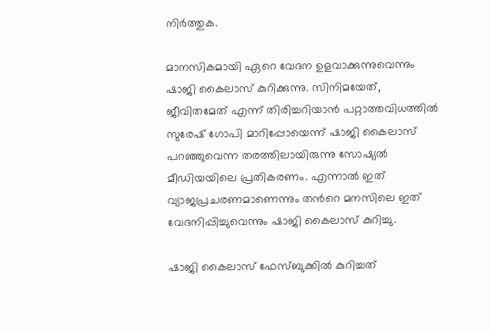നിർത്തുക.

മാനസികമായി ഏറെ വേദന ഉളവാക്കുന്നുവെന്നും ഷാജി കൈലാസ് കുറിക്കുന്നു. സിനിമയേത്, ജീവിതമേത് എന്ന് തിരിച്ചറിയാന്‍ പറ്റാത്തവിധത്തില്‍ സുരേഷ് ഗോപി മാറിപ്പോയെന്ന് ഷാജി കൈലാസ് പറഞ്ഞുവെന്ന തരത്തിലായിരുന്നു സോഷ്യല്‍ മീഡിയയിലെ പ്രതികരണം. എന്നാല്‍ ഇത് വ്യാജപ്രചരണമാണെന്നും തന്‍റെ മനസിലെ ഇത് വേദനിപ്പിച്ചുവെന്നും ഷാജി കൈലാസ് കുറിച്ചു.

ഷാജി കൈലാസ് ഫേസ്ബുക്കിൽ കുറിച്ചത്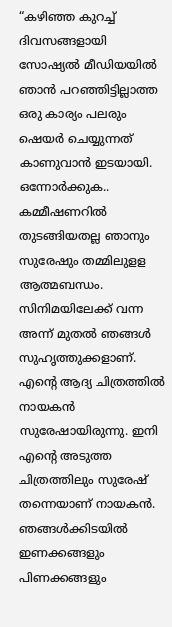“കഴിഞ്ഞ കുറച്ച് ദിവസങ്ങളായി സോഷ്യൽ മീഡിയയിൽ ഞാൻ പറഞ്ഞിട്ടില്ലാത്ത ഒരു കാര്യം പലരും ഷെയർ ചെയ്യുന്നത് കാണുവാൻ ഇടയായി. ഒന്നോർക്കുക.. കമ്മീഷണറിൽ തുടങ്ങിയതല്ല ഞാനും സുരേഷും തമ്മിലുളള ആത്മബന്ധം. സിനിമയിലേക്ക് വന്ന അന്ന് മുതൽ ഞങ്ങൾ സുഹൃത്തുക്കളാണ്. എന്റെ ആദ്യ ചിത്രത്തിൽ നായകൻ സുരേഷായിരുന്നു. ഇനി എന്റെ അടുത്ത ചിത്രത്തിലും സുരേഷ് തന്നെയാണ് നായകൻ. ഞങ്ങൾക്കിടയിൽ ഇണക്കങ്ങളും പിണക്കങ്ങളും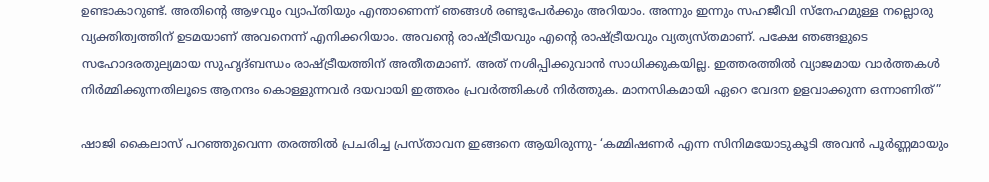ഉണ്ടാകാറുണ്ട്. അതിന്റെ ആഴവും വ്യാപ്തിയും എന്താണെന്ന് ഞങ്ങൾ രണ്ടുപേർക്കും അറിയാം. അന്നും ഇന്നും സഹജീവി സ്നേഹമുള്ള നല്ലൊരു വ്യക്തിത്വത്തിന് ഉടമയാണ് അവനെന്ന് എനിക്കറിയാം. അവന്റെ രാഷ്ട്രീയവും എന്റെ രാഷ്ട്രീയവും വ്യത്യസ്തമാണ്. പക്ഷേ ഞങ്ങളുടെ സഹോദരതുല്യമായ സുഹൃദ്ബന്ധം രാഷ്ട്രീയത്തിന് അതീതമാണ്. അത് നശിപ്പിക്കുവാൻ സാധിക്കുകയില്ല. ഇത്തരത്തിൽ വ്യാജമായ വാർത്തകൾ നിർമ്മിക്കുന്നതിലൂടെ ആനന്ദം കൊള്ളുന്നവർ ദയവായി ഇത്തരം പ്രവർത്തികൾ നിർത്തുക. മാനസികമായി ഏറെ വേദന ഉളവാക്കുന്ന ഒന്നാണിത്”

ഷാജി കൈലാസ് പറഞ്ഞുവെന്ന തരത്തില്‍ പ്രചരിച്ച പ്രസ്താവന ഇങ്ങനെ ആയിരുന്നു- ‘കമ്മിഷണര്‍ എന്ന സിനിമയോടുകൂടി അവന്‍ പൂര്‍ണ്ണമായും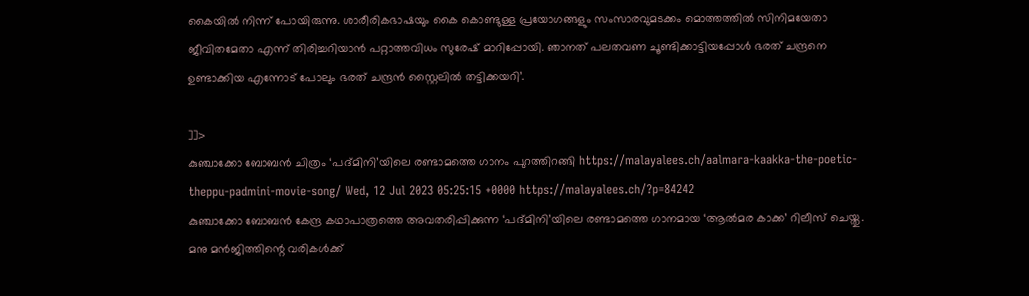കൈയില്‍ നിന്ന് പോയിരുന്നു. ശാരീരികഭാഷയും കൈ കൊണ്ടുള്ള പ്രയോഗങ്ങളും സംസാരവുമടക്കം മൊത്തത്തില്‍ സിനിമയേതാ ജീവിതമേതാ എന്ന് തിരിച്ചറിയാന്‍ പറ്റാത്തവിധം സുരേഷ് മാറിപ്പോയി. ഞാനത് പലതവണ ചൂണ്ടിക്കാട്ടിയപ്പോള്‍ ഭരത് ചന്ദ്രനെ ഉണ്ടാക്കിയ എന്നോട് പോലും ഭരത് ചന്ദ്രന്‍ സ്റ്റൈലില്‍ തട്ടിക്കയറി’.

]]>
കുഞ്ചാക്കോ ബോബൻ ചിത്രം ‘പദ്മിനി’യിലെ രണ്ടാമത്തെ ഗാനം പുറത്തിറങ്ങി https://malayalees.ch/aalmara-kaakka-the-poetic-theppu-padmini-movie-song/ Wed, 12 Jul 2023 05:25:15 +0000 https://malayalees.ch/?p=84242
കുഞ്ചാക്കോ ബോബൻ കേന്ദ്ര കഥാപാത്രത്തെ അവതരിപ്പിക്കുന്ന ‘പദ്മിനി’യിലെ രണ്ടാമത്തെ ഗാനമായ ‘ആൽമര കാക്ക’ റിലീസ് ചെയ്തു. മനു മൻജിത്തിന്റെ വരികൾക്ക്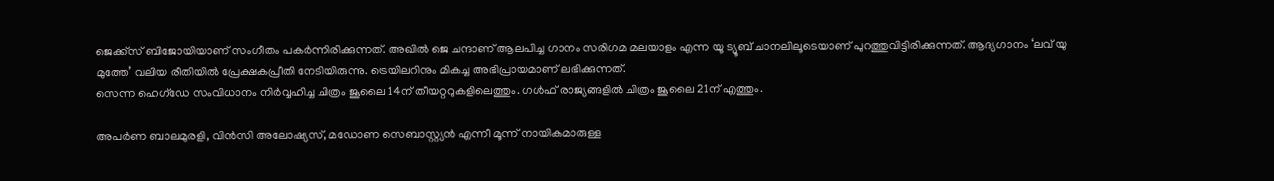ജെക്ക്‌സ് ബിജോയിയാണ് സംഗീതം പകർന്നിരിക്കുന്നത്. അഖിൽ ജെ ചന്ദാണ് ആലപിച്ച ഗാനം സരിഗമ മലയാളം എന്ന യൂ ട്യൂബ് ചാനലിലൂടെയാണ് പുറത്തുവിട്ടിരിക്കുന്നത്. ആദ്യഗാനം ‘ലവ് യു മുത്തേ’ വലിയ രീതിയിൽ പ്രേക്ഷകപ്രീതി നേടിയിരുന്നു. ട്രെയിലറിനും മികച്ച അഭിപ്രായമാണ് ലഭിക്കുന്നത്.
സെന്ന ഹെഗ്ഡേ സംവിധാനം നിർവ്വഹിച്ച ചിത്രം ജൂലൈ 14ന് തീയറ്ററുകളിലെത്തും. ഗൾഫ് രാജ്യങ്ങളിൽ ചിത്രം ജൂലൈ 21ന് എത്തും.

അപർണ ബാലമുരളി, വിൻസി അലോഷ്യസ്, മഡോണ സെബാസ്റ്റ്യൻ എന്നീ മൂന്ന് നായികമാരുള്ള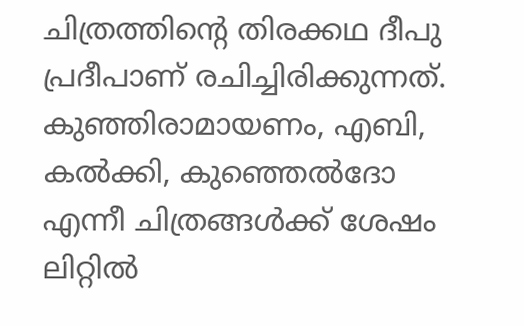ചിത്രത്തിന്റെ തിരക്കഥ ദീപു പ്രദീപാണ് രചിച്ചിരിക്കുന്നത്. കുഞ്ഞിരാമായണം, എബി, കൽക്കി, കുഞ്ഞെൽദോ എന്നീ ചിത്രങ്ങൾക്ക് ശേഷം ലിറ്റിൽ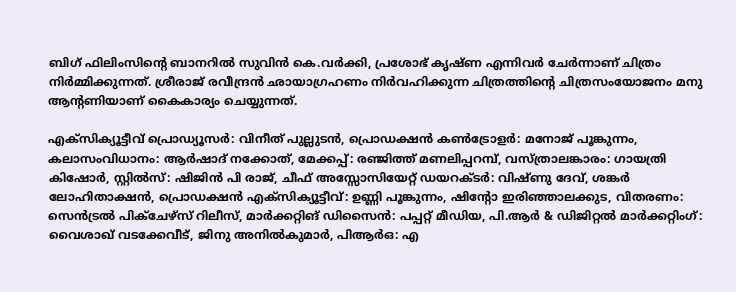ബിഗ് ഫിലിംസിന്റെ ബാനറിൽ സുവിൻ കെ.വർക്കി, പ്രശോഭ് കൃഷ്ണ എന്നിവർ ചേർന്നാണ് ചിത്രം നിർമ്മിക്കുന്നത്. ശ്രീരാജ് രവീന്ദ്രൻ ഛായാഗ്രഹണം നിർവഹിക്കുന്ന ചിത്രത്തിന്റെ ചിത്രസംയോജനം മനു ആന്റണിയാണ് കൈകാര്യം ചെയ്യുന്നത്.

എക്‌സിക്യൂട്ടീവ് പ്രൊഡ്യൂസർ: വിനീത് പുല്ലുടൻ, പ്രൊഡക്ഷൻ കൺട്രോളർ: മനോജ് പൂങ്കുന്നം, കലാസംവിധാനം: ആർഷാദ് നക്കോത്, മേക്കപ്പ്: രഞ്ജിത്ത് മണലിപ്പറമ്പ്, വസ്ത്രാലങ്കാരം: ഗായത്രി കിഷോർ, സ്റ്റിൽസ്: ഷിജിൻ പി രാജ്, ചീഫ് അസ്സോസിയേറ്റ് ഡയറക്ടർ: വിഷ്ണു ദേവ്, ശങ്കർ ലോഹിതാക്ഷൻ, പ്രൊഡക്ഷൻ എക്‌സിക്യൂട്ടീവ്: ഉണ്ണി പൂങ്കുന്നം, ഷിന്റോ ഇരിഞ്ഞാലക്കുട, വിതരണം: സെൻട്രൽ പിക്‌ചേഴ്‌സ് റിലീസ്, മാർക്കറ്റിങ് ഡിസൈൻ: പപ്പറ്റ് മീഡിയ, പി.ആർ & ഡിജിറ്റൽ മാർക്കറ്റിംഗ്: വൈശാഖ് വടക്കേവീട്, ജിനു അനിൽകുമാർ, പിആർഒ: എ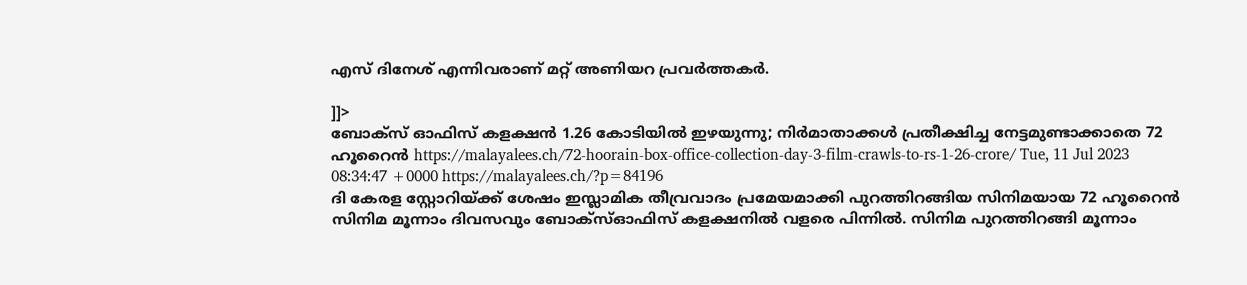എസ് ദിനേശ് എന്നിവരാണ് മറ്റ് അണിയറ പ്രവർത്തകർ.

]]>
ബോക്‌സ് ഓഫിസ് കളക്ഷന്‍ 1.26 കോടിയില്‍ ഇഴയുന്നു; നിര്‍മാതാക്കള്‍ പ്രതീക്ഷിച്ച നേട്ടമുണ്ടാക്കാതെ 72 ഹൂറൈന്‍ https://malayalees.ch/72-hoorain-box-office-collection-day-3-film-crawls-to-rs-1-26-crore/ Tue, 11 Jul 2023 08:34:47 +0000 https://malayalees.ch/?p=84196
ദി കേരള സ്റ്റോറിയ്ക്ക് ശേഷം ഇസ്ലാമിക തീവ്രവാദം പ്രമേയമാക്കി പുറത്തിറങ്ങിയ സിനിമയായ 72 ഹൂറൈന്‍ സിനിമ മൂന്നാം ദിവസവും ബോക്‌സ്ഓഫിസ് കളക്ഷനില്‍ വളരെ പിന്നില്‍. സിനിമ പുറത്തിറങ്ങി മൂന്നാം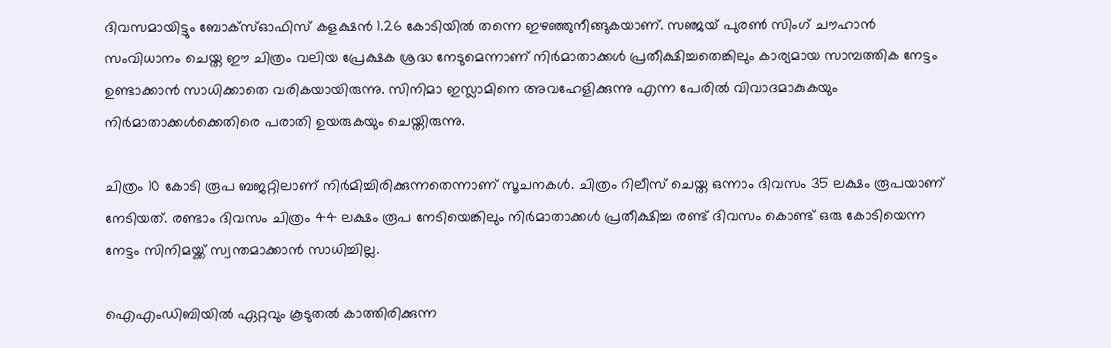ദിവസമായിട്ടും ബോക്‌സ്ഓഫിസ് കളക്ഷന്‍ 1.26 കോടിയില്‍ തന്നെ ഇഴഞ്ഞുനീങ്ങുകയാണ്. സഞ്ജയ് പുരണ്‍ സിംഗ് ചൗഹാന്‍ സംവിധാനം ചെയ്ത ഈ ചിത്രം വലിയ പ്രേക്ഷക ശ്രദ്ധ നേടുമെന്നാണ് നിര്‍മാതാക്കള്‍ പ്രതീക്ഷിച്ചതെങ്കിലും കാര്യമായ സാമ്പത്തിക നേട്ടം ഉണ്ടാക്കാന്‍ സാധിക്കാതെ വരികയായിരുന്നു. സിനിമാ ഇസ്ലാമിനെ അവഹേളിക്കുന്നു എന്ന പേരില്‍ വിവാദമാകുകയും നിര്‍മാതാക്കള്‍ക്കെതിരെ പരാതി ഉയരുകയും ചെയ്തിരുന്നു.

ചിത്രം 10 കോടി രൂപ ബജറ്റിലാണ് നിര്‍മിച്ചിരിക്കുന്നതെന്നാണ് സൂചനകള്‍. ചിത്രം റിലീസ് ചെയ്ത ഒന്നാം ദിവസം 35 ലക്ഷം രൂപയാണ് നേടിയത്. രണ്ടാം ദിവസം ചിത്രം 44 ലക്ഷം രൂപ നേടിയെങ്കിലും നിര്‍മാതാക്കള്‍ പ്രതീക്ഷിച്ച രണ്ട് ദിവസം കൊണ്ട് ഒരു കോടിയെന്ന നേട്ടം സിനിമയ്ക്ക് സ്വന്തമാക്കാന്‍ സാധിച്ചില്ല.

ഐഎംഡിബിയില്‍ ഏറ്റവും കൂടുതല്‍ കാത്തിരിക്കുന്ന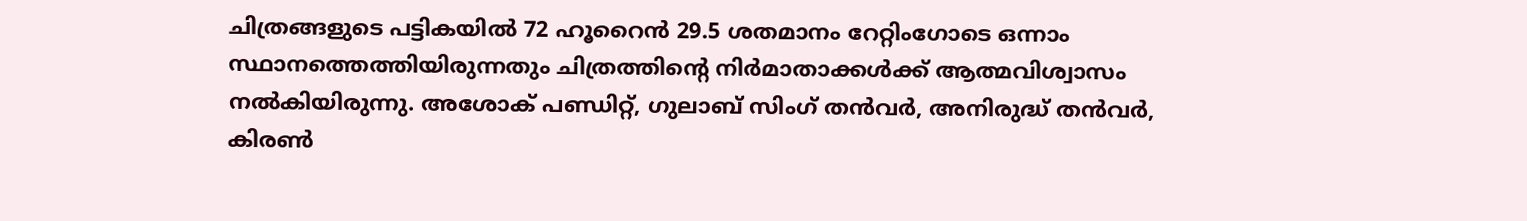ചിത്രങ്ങളുടെ പട്ടികയില്‍ 72 ഹൂറൈന്‍ 29.5 ശതമാനം റേറ്റിംഗോടെ ഒന്നാം സ്ഥാനത്തെത്തിയിരുന്നതും ചിത്രത്തിന്റെ നിര്‍മാതാക്കള്‍ക്ക് ആത്മവിശ്വാസം നല്‍കിയിരുന്നു. അശോക് പണ്ഡിറ്റ്, ഗുലാബ് സിംഗ് തന്‍വര്‍, അനിരുദ്ധ് തന്‍വര്‍, കിരണ്‍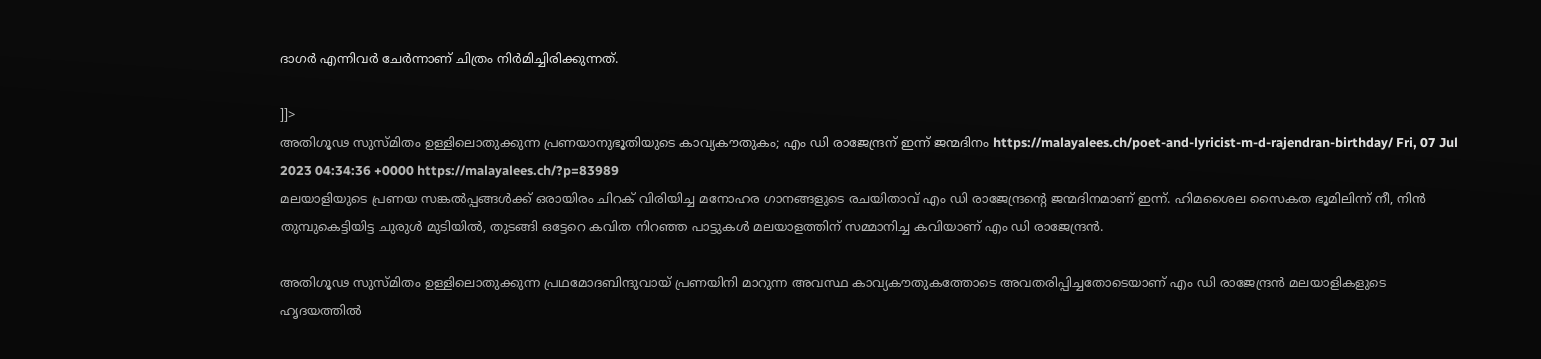ദാഗര്‍ എന്നിവര്‍ ചേര്‍ന്നാണ് ചിത്രം നിര്‍മിച്ചിരിക്കുന്നത്.

]]>
അതിഗൂഢ സുസ്മിതം ഉള്ളിലൊതുക്കുന്ന പ്രണയാനുഭൂതിയുടെ കാവ്യകൗതുകം; എം ഡി രാജേന്ദ്രന് ഇന്ന് ജന്മദിനം https://malayalees.ch/poet-and-lyricist-m-d-rajendran-birthday/ Fri, 07 Jul 2023 04:34:36 +0000 https://malayalees.ch/?p=83989
മലയാളിയുടെ പ്രണയ സങ്കല്‍പ്പങ്ങള്‍ക്ക് ഒരായിരം ചിറക് വിരിയിച്ച മനോഹര ഗാനങ്ങളുടെ രചയിതാവ് എം ഡി രാജേന്ദ്രന്റെ ജന്മദിനമാണ് ഇന്ന്. ഹിമശൈല സൈകത ഭൂമിലിന്ന് നീ, നിന്‍ തുമ്പുകെട്ടിയിട്ട ചുരുള്‍ മുടിയില്‍, തുടങ്ങി ഒട്ടേറെ കവിത നിറഞ്ഞ പാട്ടുകള്‍ മലയാളത്തിന് സമ്മാനിച്ച കവിയാണ് എം ഡി രാജേന്ദ്രന്‍.

അതിഗൂഢ സുസ്മിതം ഉള്ളിലൊതുക്കുന്ന പ്രഥമോദബിന്ദുവായ് പ്രണയിനി മാറുന്ന അവസ്ഥ കാവ്യകൗതുകത്തോടെ അവതരിപ്പിച്ചതോടെയാണ് എം ഡി രാജേന്ദ്രന്‍ മലയാളികളുടെ ഹൃദയത്തില്‍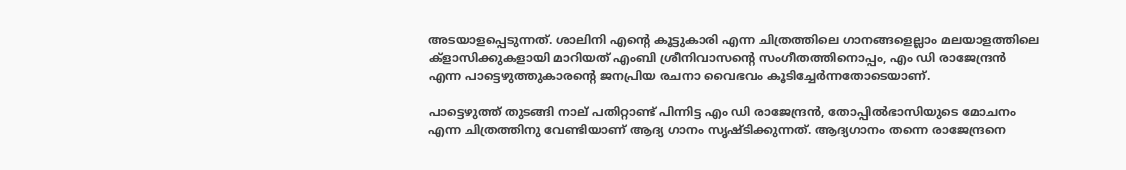അടയാളപ്പെടുന്നത്. ശാലിനി എന്റെ കൂട്ടുകാരി എന്ന ചിത്രത്തിലെ ഗാനങ്ങളെല്ലാം മലയാളത്തിലെ ക്‌ളാസിക്കുകളായി മാറിയത് എംബി ശ്രീനിവാസന്റെ സംഗീതത്തിനൊപ്പം, എം ഡി രാജേന്ദ്രന്‍ എന്ന പാട്ടെഴുത്തുകാരന്റെ ജനപ്രിയ രചനാ വൈഭവം കൂടിച്ചേര്‍ന്നതോടെയാണ്.

പാട്ടെഴുത്ത് തുടങ്ങി നാല് പതിറ്റാണ്ട് പിന്നിട്ട എം ഡി രാജേന്ദ്രന്‍, തോപ്പില്‍ഭാസിയുടെ മോചനം എന്ന ചിത്രത്തിനു വേണ്ടിയാണ് ആദ്യ ഗാനം സൃഷ്ടിക്കുന്നത്. ആദ്യഗാനം തന്നെ രാജേന്ദ്രനെ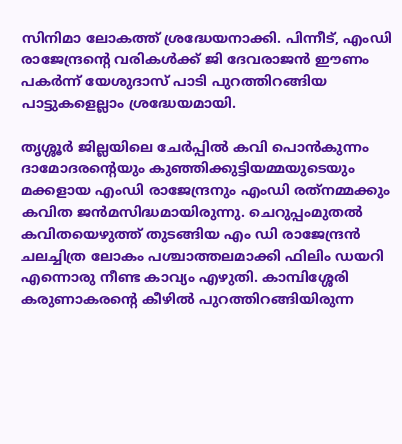സിനിമാ ലോകത്ത് ശ്രദ്ധേയനാക്കി. പിന്നീട്, എംഡി രാജേന്ദ്രന്റെ വരികള്‍ക്ക് ജി ദേവരാജന്‍ ഈണം പകര്‍ന്ന് യേശുദാസ് പാടി പുറത്തിറങ്ങിയ പാട്ടുകളെല്ലാം ശ്രദ്ധേയമായി.

തൃശ്ശൂര്‍ ജില്ലയിലെ ചേര്‍പ്പില്‍ കവി പൊന്‍കുന്നം ദാമോദരന്റെയും കുഞ്ഞിക്കുട്ടിയമ്മയുടെയും മക്കളായ എംഡി രാജേന്ദ്രനും എംഡി രത്‌നമ്മക്കും കവിത ജന്‍മസിദ്ധമായിരുന്നു. ചെറുപ്പംമുതല്‍ കവിതയെഴുത്ത് തുടങ്ങിയ എം ഡി രാജേന്ദ്രന്‍ ചലച്ചിത്ര ലോകം പശ്ചാത്തലമാക്കി ഫിലിം ഡയറി എന്നൊരു നീണ്ട കാവ്യം എഴുതി. കാമ്പിശ്ശേരി കരുണാകരന്റെ കീഴില്‍ പുറത്തിറങ്ങിയിരുന്ന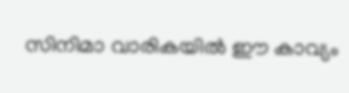സിനിമാ വാരികയില്‍ ഈ കാവ്യം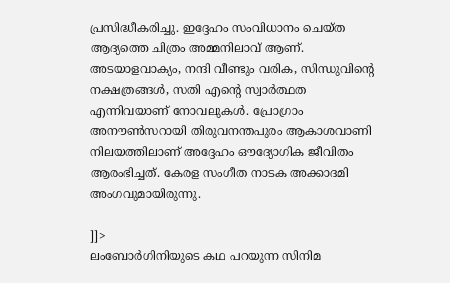പ്രസിദ്ധീകരിച്ചു. ഇദ്ദേഹം സംവിധാനം ചെയ്ത ആദ്യത്തെ ചിത്രം അമ്മനിലാവ് ആണ്. അടയാളവാക്യം, നന്ദി വീണ്ടും വരിക, സിന്ധുവിന്റെ നക്ഷത്രങ്ങള്‍, സതി എന്റെ സ്വാര്‍ത്ഥത എന്നിവയാണ് നോവലുകള്‍. പ്രോഗ്രാം അനൗണ്‍സറായി തിരുവനന്തപുരം ആകാശവാണി നിലയത്തിലാണ് അദ്ദേഹം ഔദ്യോഗിക ജീവിതം ആരംഭിച്ചത്. കേരള സംഗീത നാടക അക്കാദമി അംഗവുമായിരുന്നു.

]]>
ലംബോര്‍ഗിനിയുടെ കഥ പറയുന്ന സിനിമ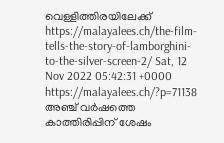വെള്ളിത്തിരയിലേക്ക് https://malayalees.ch/the-film-tells-the-story-of-lamborghini-to-the-silver-screen-2/ Sat, 12 Nov 2022 05:42:31 +0000 https://malayalees.ch/?p=71138 അഞ്ച് വർഷത്തെ കാത്തിരിപ്പിന് ശേഷം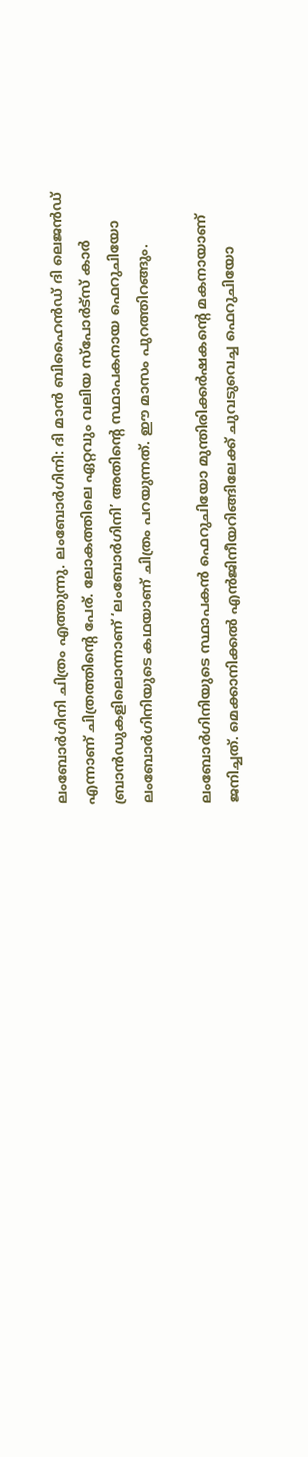ലംബോർഗിനി ചിത്രം എത്തുന്നു. ലംബോർഗിനി: ദി മാൻ ബിഹൈൻഡ് ദി ലെജൻഡ് എന്നാണ് ചിത്രത്തിന്റെ പേര്. ലോകത്തിലെ ഏറ്റവും വലിയ സ്പോര്‍ട്സ് കാര്‍ ബ്രാന്‍ഡുകളിലൊന്നാണ് ‘ലംബോര്‍ഗിനി’ അതിന്റെ സ്ഥാപകനായ ഫെറുചിയോ ലംബോര്‍ഗിനിയുടെ കഥയാണ് ചിത്രം പറയുന്നത്. ഈ മാസം പുറത്തിറങ്ങും.

ലംബോര്‍ഗിനിയുടെ സ്ഥാപകൻ ഫെറുചിയോ മുന്തിരിക്കർഷകന്റെ മകനായാണ് ജനിച്ചത്. മെക്കാനിക്കല്‍ എന്‍ജിനീയറിങ്ങിലേക്ക് ചുവടുവെച്ച ഫെറുചിയോ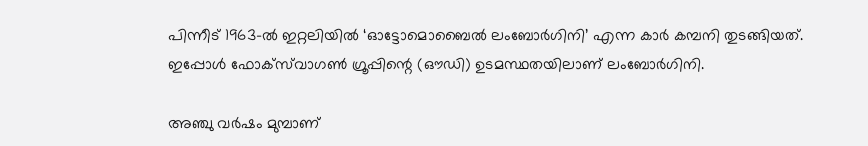പിന്നീട് 1963-ല്‍ ഇറ്റലിയില്‍ ‘ഓട്ടോമൊബൈല്‍ ലംബോര്‍ഗിനി’ എന്ന കാര്‍ കമ്പനി തുടങ്ങിയത്. ഇപ്പോള്‍ ഫോക്‌സ്‌വാഗണ്‍ ഗ്രൂപ്പിന്റെ (ഔഡി) ഉടമസ്ഥതയിലാണ് ലംബോര്‍ഗിനി.

അഞ്ചു വര്‍ഷം മുമ്പാണ്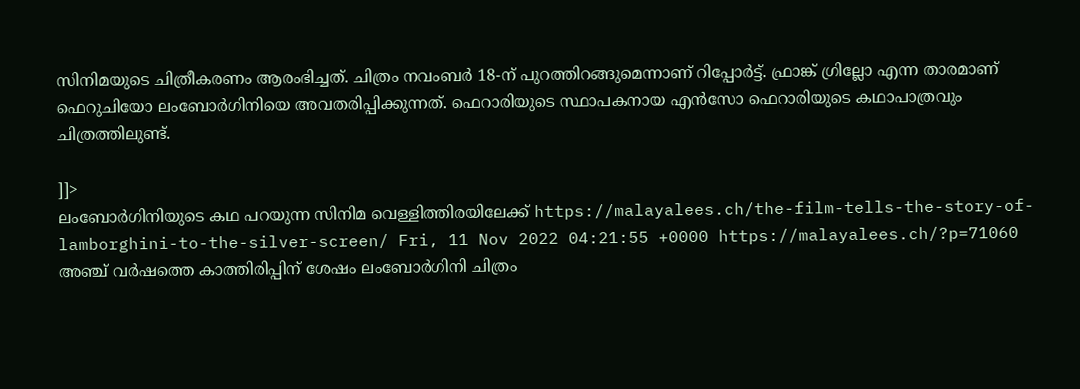സിനിമയുടെ ചിത്രീകരണം ആരംഭിച്ചത്. ചിത്രം നവംബര്‍ 18-ന് പുറത്തിറങ്ങുമെന്നാണ് റിപ്പോര്‍ട്ട്. ഫ്രാങ്ക് ഗ്രില്ലോ എന്ന താരമാണ് ഫെറുചിയോ ലംബോര്‍ഗിനിയെ അവതരിപ്പിക്കുന്നത്. ഫെറാരിയുടെ സ്ഥാപകനായ എന്‍സോ ഫെറാരിയുടെ കഥാപാത്രവും ചിത്രത്തിലുണ്ട്.

]]>
ലംബോര്‍ഗിനിയുടെ കഥ പറയുന്ന സിനിമ വെള്ളിത്തിരയിലേക്ക് https://malayalees.ch/the-film-tells-the-story-of-lamborghini-to-the-silver-screen/ Fri, 11 Nov 2022 04:21:55 +0000 https://malayalees.ch/?p=71060 അഞ്ച് വർഷത്തെ കാത്തിരിപ്പിന് ശേഷം ലംബോർഗിനി ചിത്രം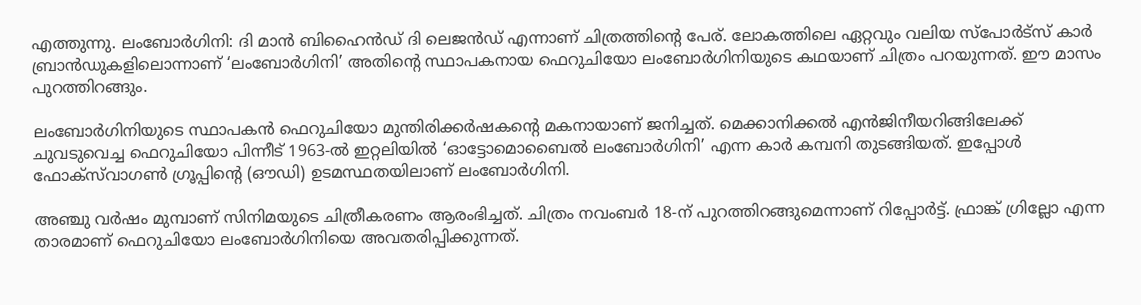എത്തുന്നു. ലംബോർഗിനി: ദി മാൻ ബിഹൈൻഡ് ദി ലെജൻഡ് എന്നാണ് ചിത്രത്തിന്റെ പേര്. ലോകത്തിലെ ഏറ്റവും വലിയ സ്പോര്‍ട്സ് കാര്‍ ബ്രാന്‍ഡുകളിലൊന്നാണ് ‘ലംബോര്‍ഗിനി’ അതിന്റെ സ്ഥാപകനായ ഫെറുചിയോ ലംബോര്‍ഗിനിയുടെ കഥയാണ് ചിത്രം പറയുന്നത്. ഈ മാസം പുറത്തിറങ്ങും.

ലംബോര്‍ഗിനിയുടെ സ്ഥാപകൻ ഫെറുചിയോ മുന്തിരിക്കർഷകന്റെ മകനായാണ് ജനിച്ചത്. മെക്കാനിക്കല്‍ എന്‍ജിനീയറിങ്ങിലേക്ക് ചുവടുവെച്ച ഫെറുചിയോ പിന്നീട് 1963-ല്‍ ഇറ്റലിയില്‍ ‘ഓട്ടോമൊബൈല്‍ ലംബോര്‍ഗിനി’ എന്ന കാര്‍ കമ്പനി തുടങ്ങിയത്. ഇപ്പോള്‍ ഫോക്‌സ്‌വാഗണ്‍ ഗ്രൂപ്പിന്റെ (ഔഡി) ഉടമസ്ഥതയിലാണ് ലംബോര്‍ഗിനി.

അഞ്ചു വര്‍ഷം മുമ്പാണ് സിനിമയുടെ ചിത്രീകരണം ആരംഭിച്ചത്. ചിത്രം നവംബര്‍ 18-ന് പുറത്തിറങ്ങുമെന്നാണ് റിപ്പോര്‍ട്ട്. ഫ്രാങ്ക് ഗ്രില്ലോ എന്ന താരമാണ് ഫെറുചിയോ ലംബോര്‍ഗിനിയെ അവതരിപ്പിക്കുന്നത്.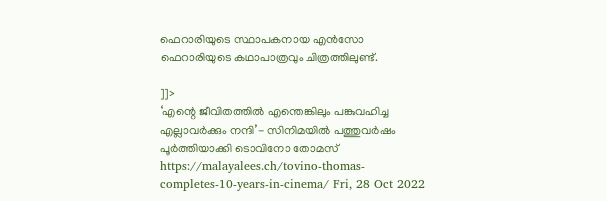ഫെറാരിയുടെ സ്ഥാപകനായ എന്‍സോ ഫെറാരിയുടെ കഥാപാത്രവും ചിത്രത്തിലുണ്ട്.

]]>
‘എന്റെ ജീവിതത്തിൽ എന്തെങ്കിലും പങ്കുവഹിച്ച എല്ലാവർക്കും നന്ദി’- സിനിമയിൽ പത്തുവർഷം പൂർത്തിയാക്കി ടൊവിനോ തോമസ് https://malayalees.ch/tovino-thomas-completes-10-years-in-cinema/ Fri, 28 Oct 2022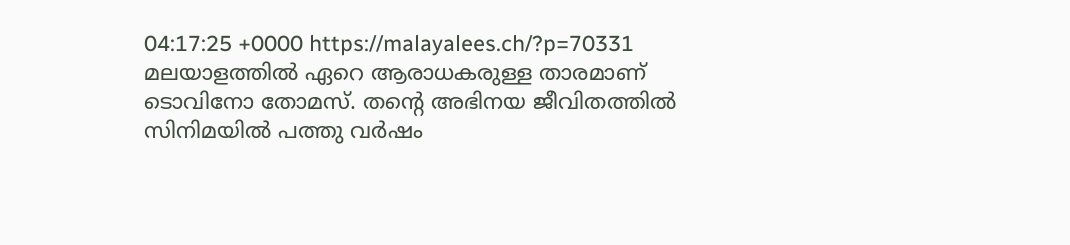04:17:25 +0000 https://malayalees.ch/?p=70331 മലയാളത്തിൽ ഏറെ ആരാധകരുള്ള താരമാണ് ടൊവിനോ തോമസ്. തന്റെ അഭിനയ ജീവിതത്തിൽ സിനിമയില്‍ പത്തു വര്‍ഷം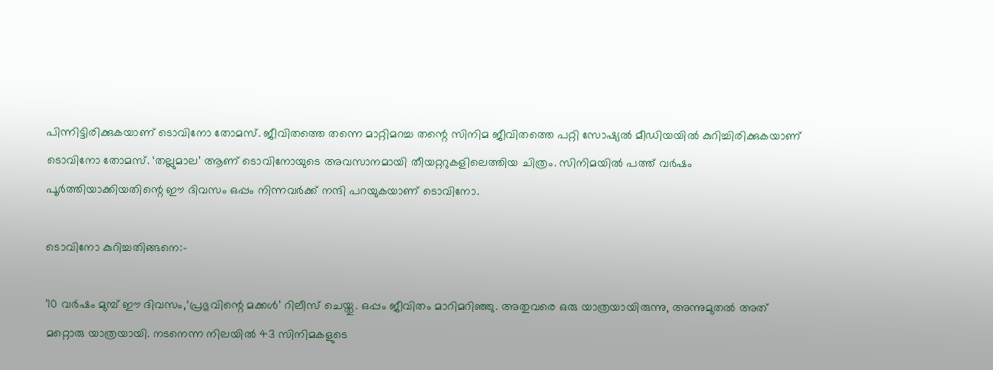പിന്നിട്ടിരിക്കുകയാണ് ടൊവിനോ തോമസ്. ജീവിതത്തെ തന്നെ മാറ്റിമറച്ച തന്റെ സിനിമ ജീവിതത്തെ പറ്റി സോഷ്യൽ മീഡിയയിൽ കുറിച്ചിരിക്കുകയാണ് ടൊവിനോ തോമസ്. ‘തല്ലുമാല’ ആണ് ടൊവിനോയുടെ അവസാനമായി തീയറ്ററുകളിലെത്തിയ ചിത്രം. സിനിമയിൽ പത്ത് വർഷം പൂർത്തിയാക്കിയതിന്റെ ഈ ദിവസം ഒപ്പം നിന്നവർക്ക് നന്ദി പറയുകയാണ് ടൊവിനോ.

ടൊവിനോ കുറിച്ചതിങ്ങനെ:-

’10 വർഷം മുമ്പ് ഈ ദിവസം,‘പ്രഭുവിന്റെ മക്കൾ’ റിലീസ് ചെയ്തു. ഒപ്പം ജീവിതം മാറിമറിഞ്ഞു. അതുവരെ ഒരു യാത്രയായിരുന്നു, അന്നുമുതൽ അത് മറ്റൊരു യാത്രയായി. നടനെന്ന നിലയിൽ 43 സിനിമകളുടെ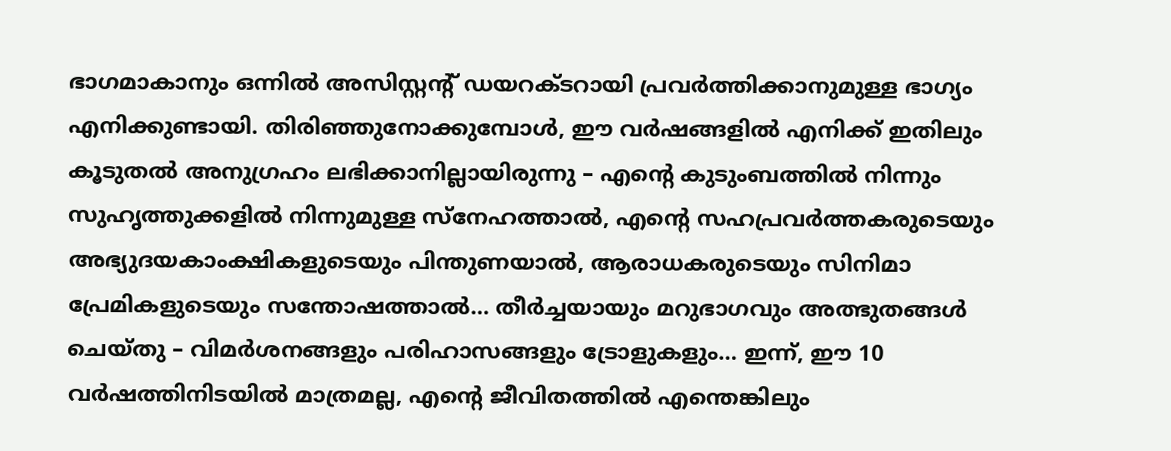ഭാഗമാകാനും ഒന്നിൽ അസിസ്റ്റന്റ് ഡയറക്ടറായി പ്രവർത്തിക്കാനുമുള്ള ഭാഗ്യം എനിക്കുണ്ടായി. തിരിഞ്ഞുനോക്കുമ്പോൾ, ഈ വർഷങ്ങളിൽ എനിക്ക് ഇതിലും കൂടുതൽ അനുഗ്രഹം ലഭിക്കാനില്ലായിരുന്നു – എന്റെ കുടുംബത്തിൽ നിന്നും സുഹൃത്തുക്കളിൽ നിന്നുമുള്ള സ്നേഹത്താൽ, എന്റെ സഹപ്രവർത്തകരുടെയും അഭ്യുദയകാംക്ഷികളുടെയും പിന്തുണയാൽ, ആരാധകരുടെയും സിനിമാ പ്രേമികളുടെയും സന്തോഷത്താൽ… തീർച്ചയായും മറുഭാഗവും അത്ഭുതങ്ങൾ ചെയ്തു – വിമർശനങ്ങളും പരിഹാസങ്ങളും ട്രോളുകളും… ഇന്ന്, ഈ 10 വർഷത്തിനിടയിൽ മാത്രമല്ല, എന്റെ ജീവിതത്തിൽ എന്തെങ്കിലും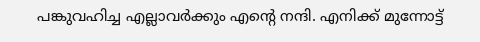പങ്കുവഹിച്ച എല്ലാവർക്കും എന്റെ നന്ദി. എനിക്ക് മുന്നോട്ട്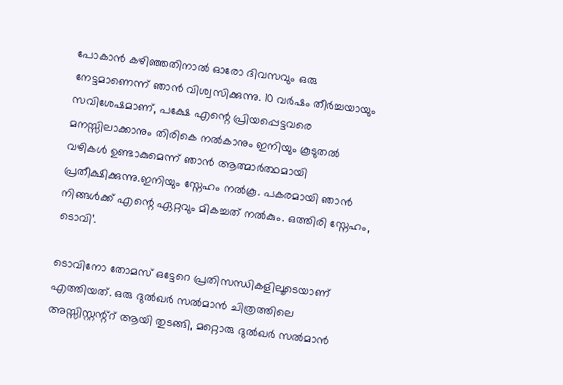പോകാൻ കഴിഞ്ഞതിനാൽ ഓരോ ദിവസവും ഒരു നേട്ടമാണെന്ന് ഞാൻ വിശ്വസിക്കുന്നു. 10 വർഷം തീർച്ചയായും സവിശേഷമാണ്, പക്ഷേ എന്റെ പ്രിയപ്പെട്ടവരെ മനസ്സിലാക്കാനും തിരികെ നൽകാനും ഇനിയും കൂടുതൽ വഴികൾ ഉണ്ടാകുമെന്ന് ഞാൻ ആത്മാർത്ഥമായി പ്രതീക്ഷിക്കുന്നു.ഇനിയും സ്നേഹം നൽകൂ. പകരമായി ഞാൻ നിങ്ങൾക്ക് എന്റെ ഏറ്റവും മികച്ചത് നൽകും. ഒത്തിരി സ്നേഹം, ടൊവി’.

ടൊവിനോ തോമസ് ഒട്ടേറെ പ്രതിസന്ധികളിലൂടെയാണ് എത്തിയത്. ഒരു ദുൽഖർ സൽമാൻ ചിത്രത്തിലെ അസ്സിസ്റ്റന്റ്റ് ആയി തുടങ്ങി, മറ്റൊരു ദുൽഖർ സൽമാൻ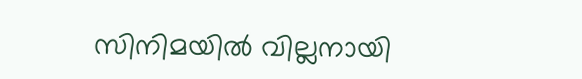സിനിമയിൽ വില്ലനായി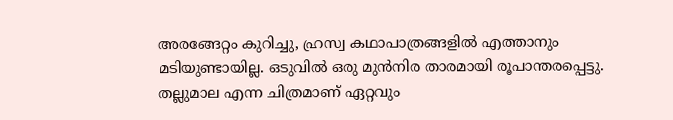അരങ്ങേറ്റം കുറിച്ചു, ഹ്രസ്വ കഥാപാത്രങ്ങളിൽ എത്താനും മടിയുണ്ടായില്ല. ഒടുവിൽ ഒരു മുൻനിര താരമായി രൂപാന്തരപ്പെട്ടു. തല്ലുമാല എന്ന ചിത്രമാണ് ഏറ്റവും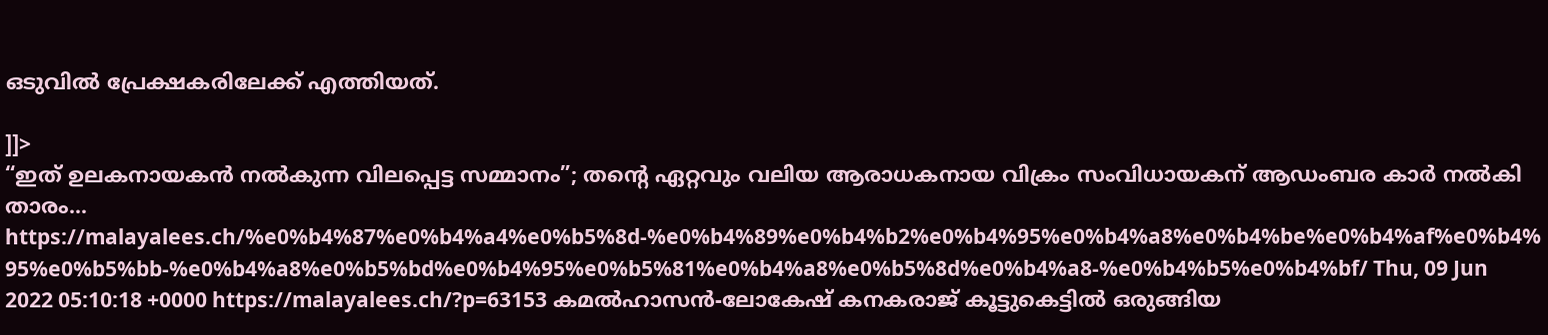ഒടുവിൽ പ്രേക്ഷകരിലേക്ക് എത്തിയത്.

]]>
“ഇത് ഉലകനായകൻ നൽകുന്ന വിലപ്പെട്ട സമ്മാനം”; തന്റെ ഏറ്റവും വലിയ ആരാധകനായ വിക്രം സംവിധായകന് ആഡംബര കാർ നൽകി താരം… https://malayalees.ch/%e0%b4%87%e0%b4%a4%e0%b5%8d-%e0%b4%89%e0%b4%b2%e0%b4%95%e0%b4%a8%e0%b4%be%e0%b4%af%e0%b4%95%e0%b5%bb-%e0%b4%a8%e0%b5%bd%e0%b4%95%e0%b5%81%e0%b4%a8%e0%b5%8d%e0%b4%a8-%e0%b4%b5%e0%b4%bf/ Thu, 09 Jun 2022 05:10:18 +0000 https://malayalees.ch/?p=63153 കമല്‍ഹാസന്‍-ലോകേഷ് കനകരാജ് കൂട്ടുകെട്ടില്‍ ഒരുങ്ങിയ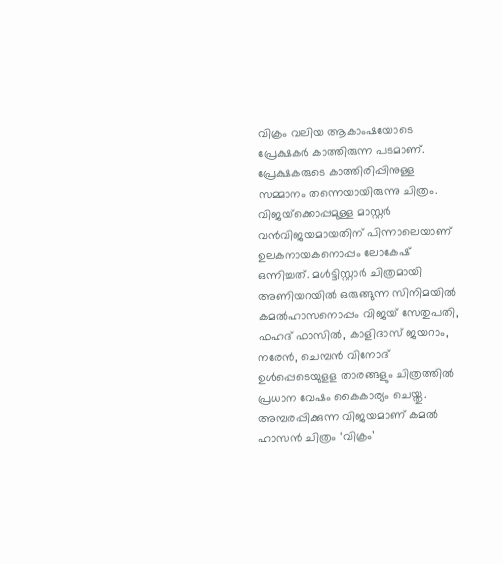വിക്രം വലിയ ആകാംഷയോടെ പ്രേക്ഷകർ കാത്തിരുന്ന പടമാണ്. പ്രേക്ഷകരുടെ കാത്തിരിപ്പിനുള്ള സമ്മാനം തന്നെയായിരുന്നു ചിത്രം. വിജയ്‌ക്കൊപ്പമുള്ള മാസ്റ്റര്‍ വന്‍വിജയമായതിന് പിന്നാലെയാണ് ഉലകനായകനൊപ്പം ലോകേഷ് ഒന്നിച്ചത്. മള്‍ട്ടിസ്റ്റാര്‍ ചിത്രമായി അണിയറയില്‍ ഒരുങ്ങുന്ന സിനിമയില്‍ കമല്‍ഹാസനൊപ്പം വിജയ് സേതുപതി, ഫഹദ് ഫാസില്‍, കാളിദാസ് ജയറാം, നരേന്‍, ചെമ്പന്‍ വിനോദ് ഉള്‍പ്പെടെയുളള താരങ്ങളും ചിത്രത്തിൽ പ്രധാന വേഷം കൈകാര്യം ചെയ്തു. അമ്പരപ്പിക്കുന്ന വിജയമാണ് കമൽ ഹാസൻ ചിത്രം ‘വിക്രം’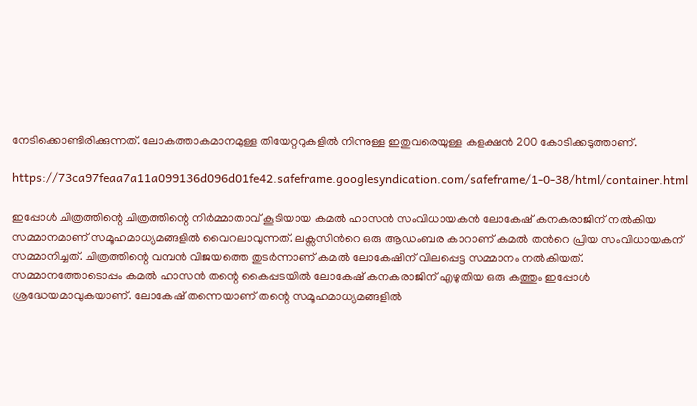നേടിക്കൊണ്ടിരിക്കുന്നത്. ലോകത്താകമാനമുള്ള തിയേറ്ററുകളിൽ നിന്നുള്ള ഇതുവരെയുള്ള കളക്ഷൻ 200 കോടിക്കടുത്താണ്.

https://73ca97feaa7a11a099136d096d01fe42.safeframe.googlesyndication.com/safeframe/1-0-38/html/container.html

ഇപ്പോൾ ചിത്രത്തിന്റെ ചിത്രത്തിന്റെ നിർമ്മാതാവ് കൂടിയായ കമൽ ഹാസൻ സംവിധായകൻ ലോകേഷ് കനകരാജിന് നൽകിയ സമ്മാനമാണ് സമൂഹമാധ്യമങ്ങളിൽ വൈറലാവുന്നത്. ലക്സസിന്‍റെ ഒരു ആഡംബര കാറാണ് കമല്‍ തന്‍റെ പ്രിയ സംവിധായകന് സമ്മാനിച്ചത്. ചിത്രത്തിന്റെ വമ്പൻ വിജയത്തെ തുടർന്നാണ് കമൽ ലോകേഷിന് വിലപ്പെട്ട സമ്മാനം നൽകിയത്. സമ്മാനത്തോടൊപ്പം കമൽ ഹാസൻ തന്റെ കൈപ്പടയിൽ ലോകേഷ് കനകരാജിന് എഴുതിയ ഒരു കത്തും ഇപ്പോൾ ശ്രദ്ധേയമാവുകയാണ്. ലോകേഷ് തന്നെയാണ് തന്റെ സമൂഹമാധ്യമങ്ങളിൽ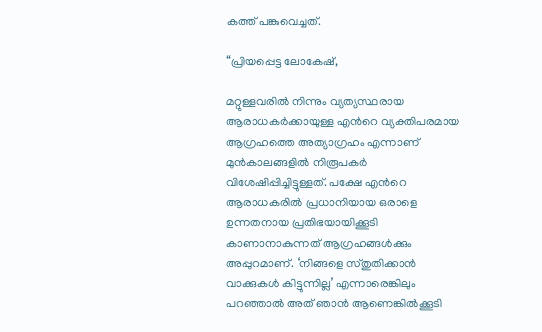കത്ത് പങ്കുവെച്ചത്.

“പ്രിയപ്പെട്ട ലോകേഷ്,

മറ്റുള്ളവരിൽ നിന്നും വ്യത്യസ്ഥരായ ആരാധകർക്കായുള്ള എന്‍റെ വ്യക്തിപരമായ ആഗ്രഹത്തെ അത്യാഗ്രഹം എന്നാണ് മുൻകാലങ്ങളിൽ നിരൂപകർ വിശേഷിപ്പിച്ചിട്ടുള്ളത്. പക്ഷേ എന്‍റെ ആരാധകരിൽ പ്രധാനിയായ ഒരാളെ ഉന്നതനായ പ്രതിഭയായിക്കൂടി കാണാനാകുന്നത് ആഗ്രഹങ്ങൾക്കും അപ്പുറമാണ്. ‘നിങ്ങളെ സ്തുതിക്കാൻ വാക്കുകൾ കിട്ടുന്നില്ല’ എന്നാരെങ്കിലും പറഞ്ഞാൽ അത് ഞാൻ ആണെങ്കിൽക്കൂടി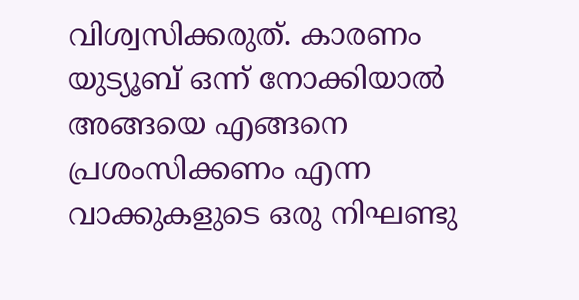വിശ്വസിക്കരുത്. കാരണം യുട്യൂബ് ഒന്ന് നോക്കിയാൽ അങ്ങയെ എങ്ങനെ പ്രശംസിക്കണം എന്ന വാക്കുകളുടെ ഒരു നിഘണ്ടു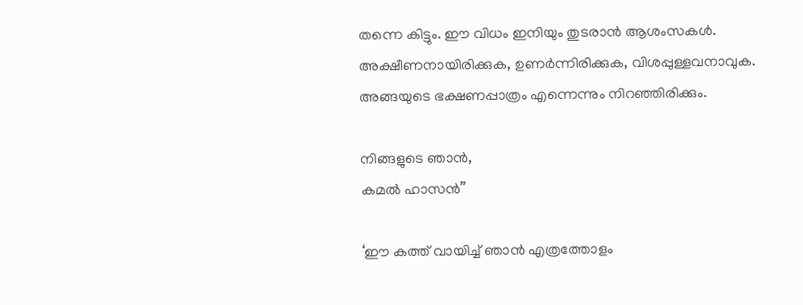തന്നെ കിട്ടും. ഈ വിധം ഇനിയും തുടരാൻ ആശംസകൾ. അക്ഷീണനായിരിക്കുക, ഉണർന്നിരിക്കുക, വിശപ്പുള്ളവനാവുക. അങ്ങയുടെ ഭക്ഷണപ്പാത്രം എന്നെന്നും നിറഞ്ഞിരിക്കും.

നിങ്ങളുടെ ഞാൻ,
കമൽ ഹാസൻ”

‘ഈ കത്ത് വായിച്ച് ഞാൻ എത്രത്തോളം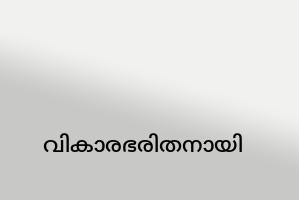വികാരഭരിതനായി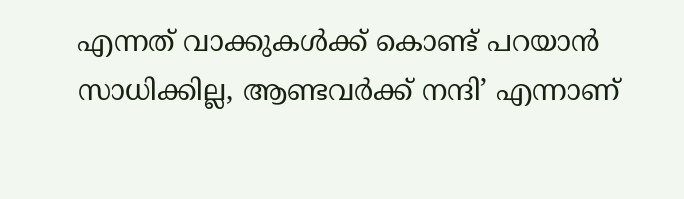എന്നത് വാക്കുകൾക്ക് കൊണ്ട് പറയാൻ സാധിക്കില്ല, ആണ്ടവർക്ക് നന്ദി’ എന്നാണ്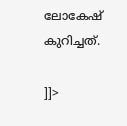ലോകേഷ് കുറിച്ചത്.

]]>